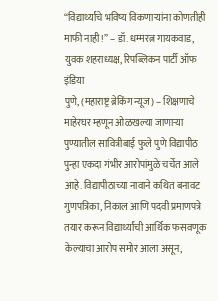“विद्यार्थ्यांचे भविष्य विकणाऱ्यांना कोणतीही माफी नाही!” – डॉ. धम्मरत्न गायकवाड, युवक शहराध्यक्ष, रिपब्लिकन पार्टी ऑफ इंडिया
पुणे, (महाराष्ट्र ब्रेकिंग न्यूज) – शिक्षणाचे माहेरघर म्हणून ओळखल्या जाणाऱ्या पुण्यातील सावित्रीबाई फुले पुणे विद्यापीठ पुन्हा एकदा गंभीर आरोपांमुळे चर्चेत आले आहे. विद्यापीठाच्या नावाने कथित बनावट गुणपत्रिका, निकाल आणि पदवी प्रमाणपत्रे तयार करून विद्यार्थ्यांची आर्थिक फसवणूक केल्याचा आरोप समोर आला असून,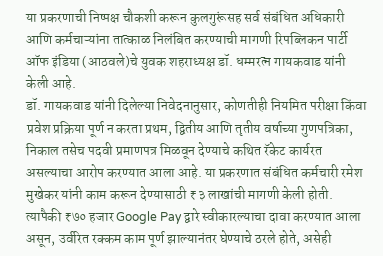या प्रकरणाची निष्पक्ष चौकशी करून कुलगुरूंसह सर्व संबंधित अधिकारी आणि कर्मचाऱ्यांना तात्काळ निलंबित करण्याची मागणी रिपब्लिकन पार्टी ऑफ इंडिया (आठवले)चे युवक शहराध्यक्ष डॉ. धम्मरत्न गायकवाड यांनी केली आहे.
डॉ. गायकवाड यांनी दिलेल्या निवेदनानुसार, कोणतीही नियमित परीक्षा किंवा प्रवेश प्रक्रिया पूर्ण न करता प्रथम, द्वितीय आणि तृतीय वर्षाच्या गुणपत्रिका, निकाल तसेच पदवी प्रमाणपत्र मिळवून देण्याचे कथित रॅकेट कार्यरत असल्याचा आरोप करण्यात आला आहे. या प्रकरणात संबंधित कर्मचारी रमेश मुखेकर यांनी काम करून देण्यासाठी ₹३ लाखांची मागणी केली होती. त्यापैकी ₹७० हजार Google Pay द्वारे स्वीकारल्याचा दावा करण्यात आला असून, उर्वरित रक्कम काम पूर्ण झाल्यानंतर घेण्याचे ठरले होते, असेही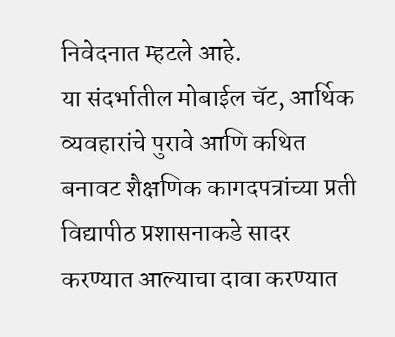निवेदनात म्हटले आहे.
या संदर्भातील मोबाईल चॅट, आर्थिक व्यवहारांचे पुरावे आणि कथित बनावट शैक्षणिक कागदपत्रांच्या प्रती विद्यापीठ प्रशासनाकडे सादर करण्यात आल्याचा दावा करण्यात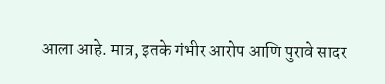आला आहे. मात्र, इतके गंभीर आरोप आणि पुरावे सादर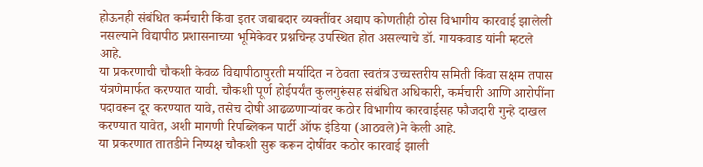होऊनही संबंधित कर्मचारी किंवा इतर जबाबदार व्यक्तींवर अद्याप कोणतीही ठोस विभागीय कारवाई झालेली नसल्याने विद्यापीठ प्रशासनाच्या भूमिकेवर प्रश्नचिन्ह उपस्थित होत असल्याचे डॉ. गायकवाड यांनी म्हटले आहे.
या प्रकरणाची चौकशी केवळ विद्यापीठापुरती मर्यादित न ठेवता स्वतंत्र उच्चस्तरीय समिती किंवा सक्षम तपास यंत्रणेमार्फत करण्यात यावी. चौकशी पूर्ण होईपर्यंत कुलगुरूंसह संबंधित अधिकारी, कर्मचारी आणि आरोपींना पदावरून दूर करण्यात यावे, तसेच दोषी आढळणाऱ्यांवर कठोर विभागीय कारवाईसह फौजदारी गुन्हे दाखल करण्यात यावेत, अशी मागणी रिपब्लिकन पार्टी ऑफ इंडिया (आठवले)ने केली आहे.
या प्रकरणात तातडीने निष्पक्ष चौकशी सुरू करून दोषींवर कठोर कारवाई झाली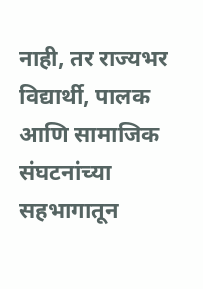नाही, तर राज्यभर विद्यार्थी, पालक आणि सामाजिक संघटनांच्या सहभागातून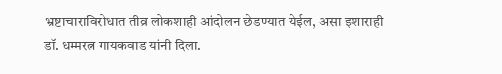भ्रष्टाचाराविरोधात तीव्र लोकशाही आंदोलन छेडण्यात येईल, असा इशाराही डॉ. धम्मरत्न गायकवाड यांनी दिला.